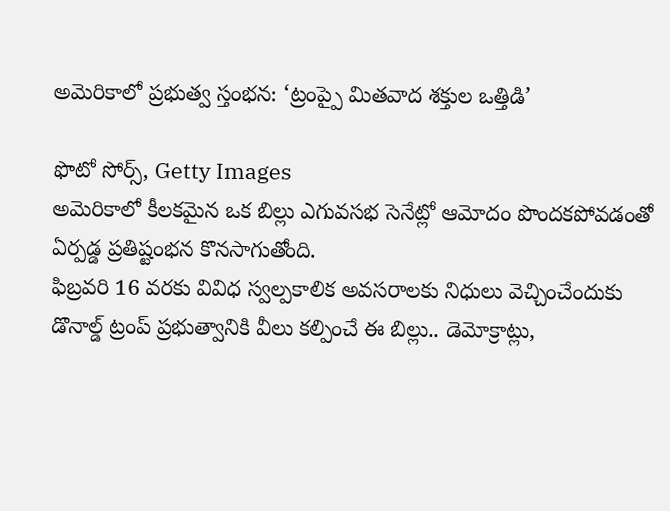అమెరికాలో ప్రభుత్వ స్తంభన: ‘ట్రంప్పై మితవాద శక్తుల ఒత్తిడి’

ఫొటో సోర్స్, Getty Images
అమెరికాలో కీలకమైన ఒక బిల్లు ఎగువసభ సెనేట్లో ఆమోదం పొందకపోవడంతో ఏర్పడ్డ ప్రతిష్టంభన కొనసాగుతోంది.
ఫిబ్రవరి 16 వరకు వివిధ స్వల్పకాలిక అవసరాలకు నిధులు వెచ్చించేందుకు డొనాల్డ్ ట్రంప్ ప్రభుత్వానికి వీలు కల్పించే ఈ బిల్లు.. డెమోక్రాట్లు,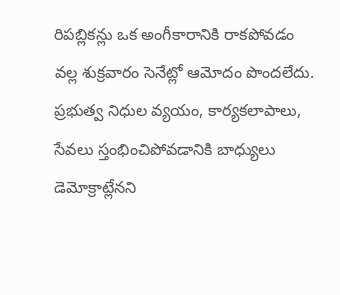రిపబ్లికన్లు ఒక అంగీకారానికి రాకపోవడం వల్ల శుక్రవారం సెనేట్లో ఆమోదం పొందలేదు.
ప్రభుత్వ నిధుల వ్యయం, కార్యకలాపాలు, సేవలు స్తంభించిపోవడానికి బాధ్యులు డెమోక్రాట్లేనని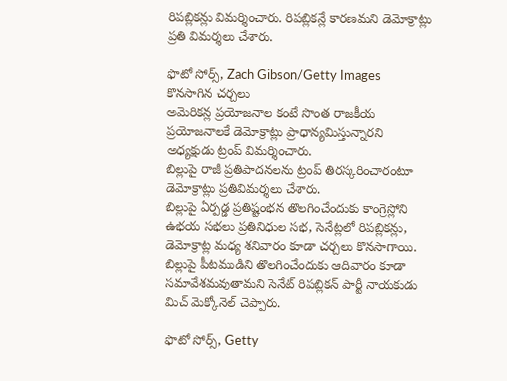రిపబ్లికన్లు విమర్శించారు. రిపబ్లికన్లే కారణమని డెమోక్రాట్లు ప్రతి విమర్శలు చేశారు.

ఫొటో సోర్స్, Zach Gibson/Getty Images
కొనసాగిన చర్చలు
అమెరికన్ల ప్రయోజనాల కంటే సొంత రాజకీయ ప్రయోజనాలకే డెమోక్రాట్లు ప్రాధాన్యమిస్తున్నారని అధ్యక్షుడు ట్రంప్ విమర్శించారు.
బిల్లుపై రాజీ ప్రతిపాదనలను ట్రంప్ తిరస్కరించారంటూ డెమోక్రాట్లు ప్రతివిమర్శలు చేశారు.
బిల్లుపై ఏర్పడ్డ ప్రతిష్టంభన తొలగించేందుకు కాంగ్రెస్లోని ఉభయ సభలు ప్రతినిధుల సభ, సెనేట్లలో రిపబ్లికన్లు, డెమోక్రాట్ల మధ్య శనివారం కూడా చర్చలు కొనసాగాయి.
బిల్లుపై పీటముడిని తొలగించేందుకు ఆదివారం కూడా సమావేశమవుతామని సెనేట్ రిపబ్లికన్ పార్టీ నాయకుడు మిచ్ మెక్కోనెల్ చెప్పారు.

ఫొటో సోర్స్, Getty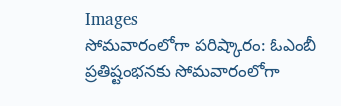Images
సోమవారంలోగా పరిష్కారం: ఓఎంబీ
ప్రతిష్టంభనకు సోమవారంలోగా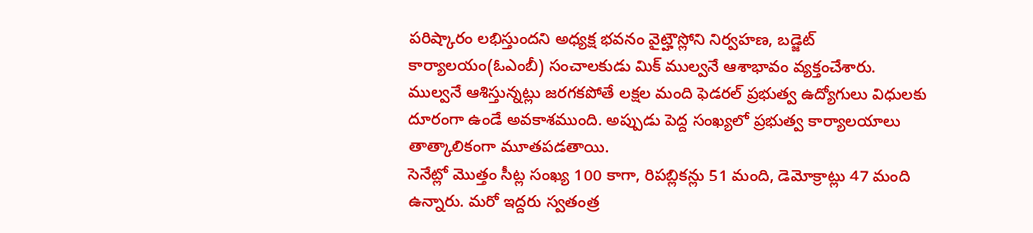పరిష్కారం లభిస్తుందని అధ్యక్ష భవనం వైట్హౌస్లోని నిర్వహణ, బడ్జెట్ కార్యాలయం(ఓఎంబీ) సంచాలకుడు మిక్ ముల్వనే ఆశాభావం వ్యక్తంచేశారు.
ముల్వనే ఆశిస్తున్నట్లు జరగకపోతే లక్షల మంది ఫెడరల్ ప్రభుత్వ ఉద్యోగులు విధులకు దూరంగా ఉండే అవకాశముంది. అప్పుడు పెద్ద సంఖ్యలో ప్రభుత్వ కార్యాలయాలు తాత్కాలికంగా మూతపడతాయి.
సెనేట్లో మొత్తం సీట్ల సంఖ్య 100 కాగా, రిపబ్లికన్లు 51 మంది, డెమోక్రాట్లు 47 మంది ఉన్నారు. మరో ఇద్దరు స్వతంత్ర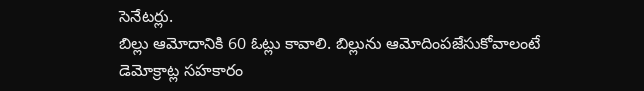సెనేటర్లు.
బిల్లు ఆమోదానికి 60 ఓట్లు కావాలి. బిల్లును ఆమోదింపజేసుకోవాలంటే డెమోక్రాట్ల సహకారం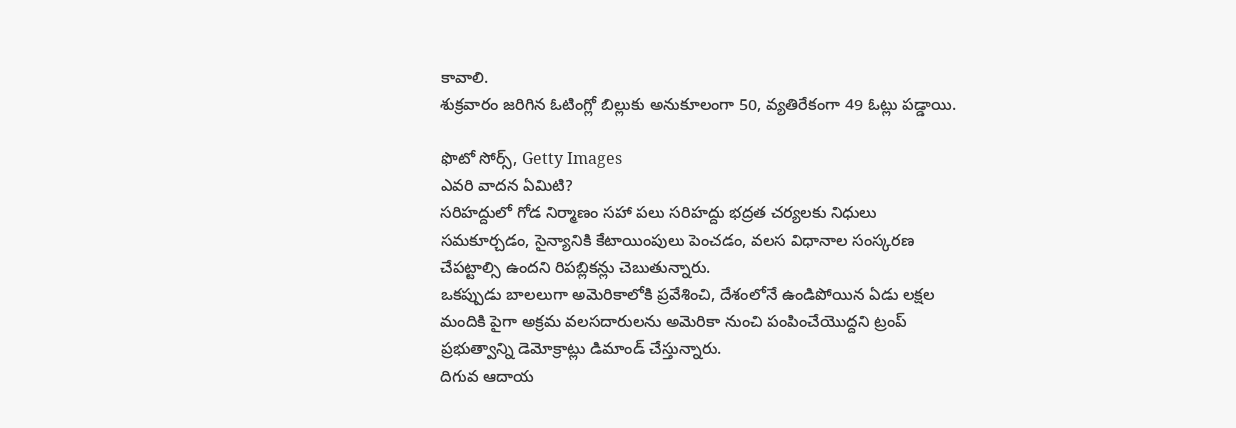కావాలి.
శుక్రవారం జరిగిన ఓటింగ్లో బిల్లుకు అనుకూలంగా 50, వ్యతిరేకంగా 49 ఓట్లు పడ్డాయి.

ఫొటో సోర్స్, Getty Images
ఎవరి వాదన ఏమిటి?
సరిహద్దులో గోడ నిర్మాణం సహా పలు సరిహద్దు భద్రత చర్యలకు నిధులు సమకూర్చడం, సైన్యానికి కేటాయింపులు పెంచడం, వలస విధానాల సంస్కరణ చేపట్టాల్సి ఉందని రిపబ్లికన్లు చెబుతున్నారు.
ఒకప్పుడు బాలలుగా అమెరికాలోకి ప్రవేశించి, దేశంలోనే ఉండిపోయిన ఏడు లక్షల మందికి పైగా అక్రమ వలసదారులను అమెరికా నుంచి పంపించేయొద్దని ట్రంప్ ప్రభుత్వాన్ని డెమోక్రాట్లు డిమాండ్ చేస్తున్నారు.
దిగువ ఆదాయ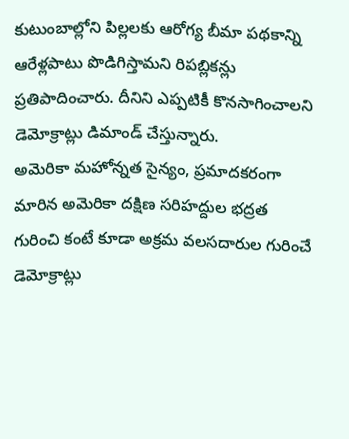కుటుంబాల్లోని పిల్లలకు ఆరోగ్య బీమా పథకాన్ని ఆరేళ్లపాటు పొడిగిస్తామని రిపబ్లికన్లు ప్రతిపాదించారు. దీనిని ఎప్పటికీ కొనసాగించాలని డెమోక్రాట్లు డిమాండ్ చేస్తున్నారు.
అమెరికా మహోన్నత సైన్యం, ప్రమాదకరంగా మారిన అమెరికా దక్షిణ సరిహద్దుల భద్రత గురించి కంటే కూడా అక్రమ వలసదారుల గురించే డెమోక్రాట్లు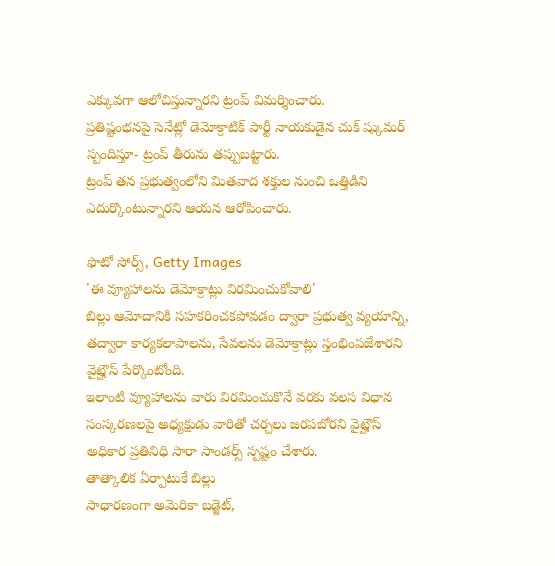ఎక్కువగా ఆలోచిస్తున్నారని ట్రంప్ విమర్శించారు.
ప్రతిష్టంభనపై సెనేట్లో డెమోక్రాటిక్ పార్టీ నాయకుడైన చుక్ ష్కుమర్ స్పందిస్తూ- ట్రంప్ తీరును తప్పుబట్టారు.
ట్రంప్ తన ప్రభుత్వంలోని మితవాద శక్తుల నుంచి ఒత్తిడిని ఎదుర్కొంటున్నారని ఆయన ఆరోపించారు.

ఫొటో సోర్స్, Getty Images
'ఈ వ్యూహాలను డెమోక్రాట్లు విరమించుకోవాలి'
బిల్లు ఆమోదానికి సహకరించకపోవడం ద్వారా ప్రభుత్వ వ్యయాన్ని, తద్వారా కార్యకలాపాలను, సేవలను డెమోక్రాట్లు స్తంభింపజేశారని వైట్హౌస్ పేర్కొంటోంది.
ఇలాంటి వ్యూహాలను వారు విరమించుకొనే వరకు వలస విధాన సంస్కరణలపై అధ్యక్షుడు వారితో చర్చలు జరపబోరని వైట్హౌస్ అధికార ప్రతినిధి సారా సాండర్స్ స్పష్టం చేశారు.
తాత్కాలిక ఏర్పాటుకే బిల్లు
సాధారణంగా అమెరికా బడ్జెట్,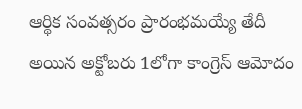ఆర్థిక సంవత్సరం ప్రారంభమయ్యే తేదీ అయిన అక్టోబరు 1లోగా కాంగ్రెస్ ఆమోదం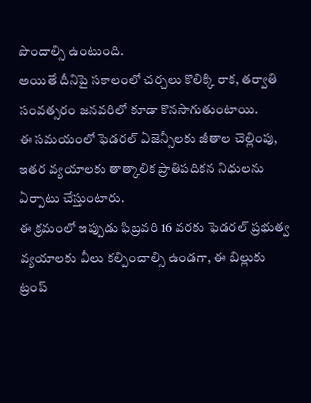పొందాల్సి ఉంటుంది.
అయితే దీనిపై సకాలంలో చర్చలు కొలిక్కి రాక, తర్వాతి సంవత్సరం జనవరిలో కూడా కొనసాగుతుంటాయి.
ఈ సమయంలో ఫెడరల్ ఏజెన్సీలకు జీతాల చెల్లింపు, ఇతర వ్యయాలకు తాత్కాలిక ప్రాతిపదికన నిధులను ఏర్పాటు చేస్తుంటారు.
ఈ క్రమంలో ఇప్పుడు ఫిబ్రవరి 16 వరకు ఫెడరల్ ప్రభుత్వ వ్యయాలకు వీలు కల్పించాల్సి ఉండగా, ఈ బిల్లుకు ట్రంప్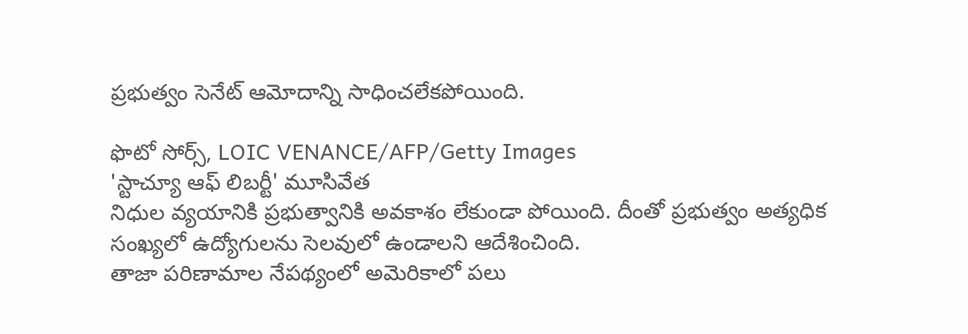ప్రభుత్వం సెనేట్ ఆమోదాన్ని సాధించలేకపోయింది.

ఫొటో సోర్స్, LOIC VENANCE/AFP/Getty Images
'స్టాచ్యూ ఆఫ్ లిబర్టీ' మూసివేత
నిధుల వ్యయానికి ప్రభుత్వానికి అవకాశం లేకుండా పోయింది. దీంతో ప్రభుత్వం అత్యధిక సంఖ్యలో ఉద్యోగులను సెలవులో ఉండాలని ఆదేశించింది.
తాజా పరిణామాల నేపథ్యంలో అమెరికాలో పలు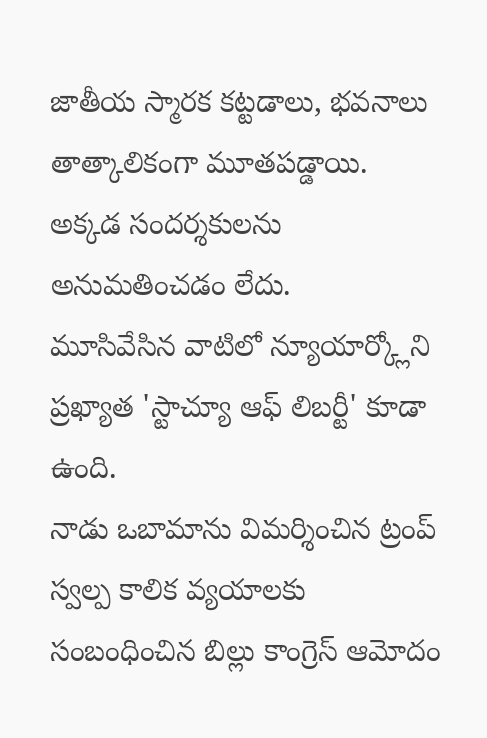జాతీయ స్మారక కట్టడాలు, భవనాలు తాత్కాలికంగా మూతపడ్డాయి. అక్కడ సందర్శకులను అనుమతించడం లేదు.
మూసివేసిన వాటిలో న్యూయార్క్లోని ప్రఖ్యాత 'స్టాచ్యూ ఆఫ్ లిబర్టీ' కూడా ఉంది.
నాడు ఒబామాను విమర్శించిన ట్రంప్
స్వల్ప కాలిక వ్యయాలకు సంబంధించిన బిల్లు కాంగ్రెస్ ఆమోదం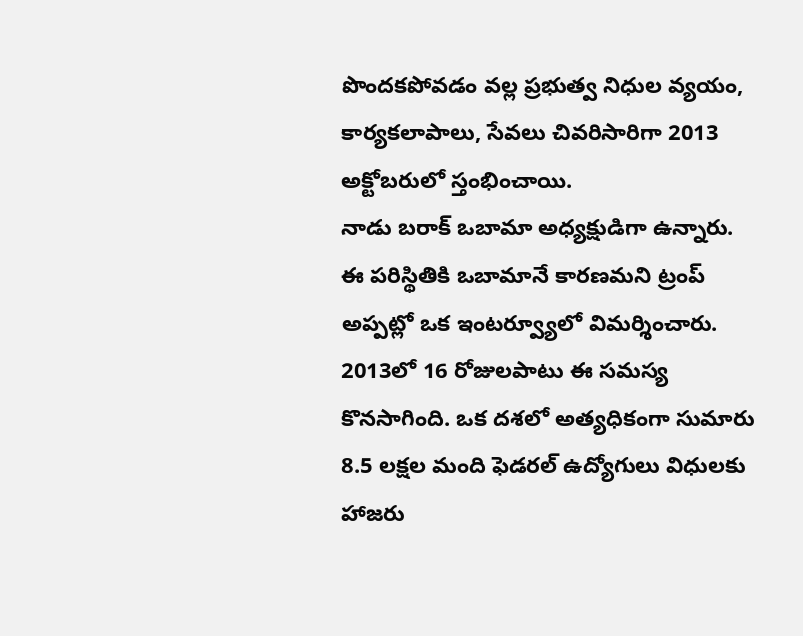పొందకపోవడం వల్ల ప్రభుత్వ నిధుల వ్యయం, కార్యకలాపాలు, సేవలు చివరిసారిగా 2013 అక్టోబరులో స్తంభించాయి.
నాడు బరాక్ ఒబామా అధ్యక్షుడిగా ఉన్నారు. ఈ పరిస్థితికి ఒబామానే కారణమని ట్రంప్ అప్పట్లో ఒక ఇంటర్వ్యూలో విమర్శించారు.
2013లో 16 రోజులపాటు ఈ సమస్య కొనసాగింది. ఒక దశలో అత్యధికంగా సుమారు 8.5 లక్షల మంది ఫెడరల్ ఉద్యోగులు విధులకు హాజరు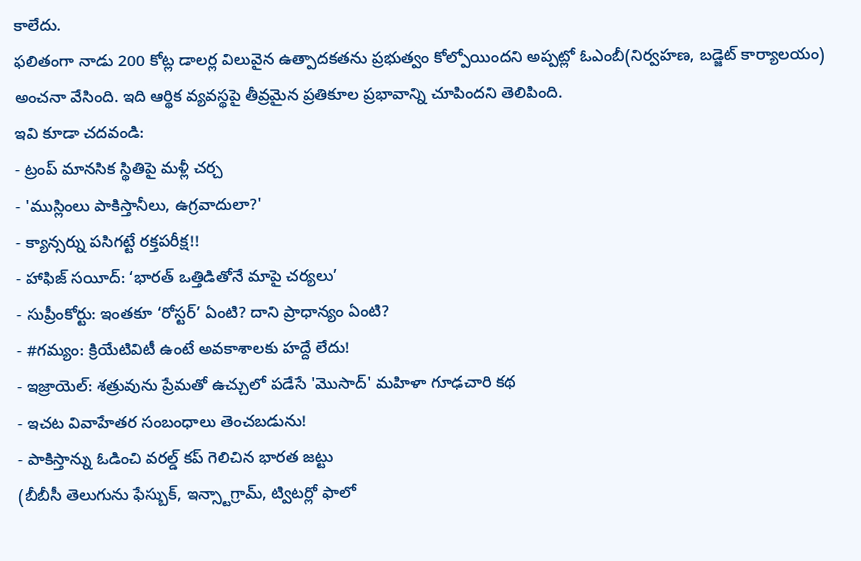కాలేదు.
ఫలితంగా నాడు 200 కోట్ల డాలర్ల విలువైన ఉత్పాదకతను ప్రభుత్వం కోల్పోయిందని అప్పట్లో ఓఎంబీ(నిర్వహణ, బడ్జెట్ కార్యాలయం) అంచనా వేసింది. ఇది ఆర్థిక వ్యవస్థపై తీవ్రమైన ప్రతికూల ప్రభావాన్ని చూపిందని తెలిపింది.
ఇవి కూడా చదవండి:
- ట్రంప్ మానసిక స్థితిపై మళ్లీ చర్చ
- 'ముస్లింలు పాకిస్తానీలు, ఉగ్రవాదులా?'
- క్యాన్సర్ను పసిగట్టే రక్తపరీక్ష!!
- హాఫిజ్ సయీద్: ‘భారత్ ఒత్తిడితోనే మాపై చర్యలు’
- సుప్రీంకోర్టు: ఇంతకూ ‘రోస్టర్’ ఏంటి? దాని ప్రాధాన్యం ఏంటి?
- #గమ్యం: క్రియేటివిటీ ఉంటే అవకాశాలకు హద్దే లేదు!
- ఇజ్రాయెల్: శత్రువును ప్రేమతో ఉచ్చులో పడేసే 'మొసాద్' మహిళా గూఢచారి కథ
- ఇచట వివాహేతర సంబంధాలు తెంచబడును!
- పాకిస్తాన్ను ఓడించి వరల్డ్ కప్ గెలిచిన భారత జట్టు
(బీబీసీ తెలుగును ఫేస్బుక్, ఇన్స్టాగ్రామ్, ట్విటర్లో ఫాలో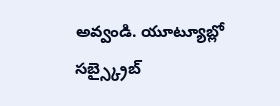అవ్వండి. యూట్యూబ్లో సబ్స్క్రైబ్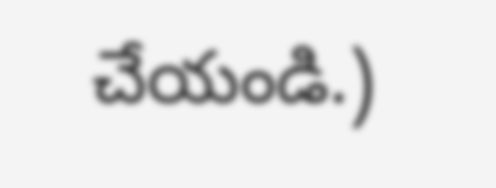చేయండి.)